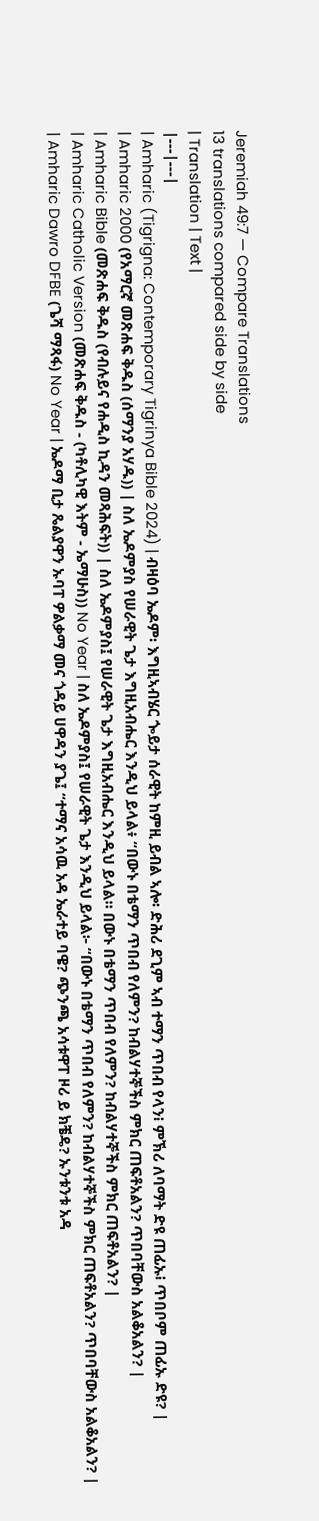Jeremiah 49:7 — Compare Translations
13 translations compared side by side
| Translation | Text |
|---|---|
| Amharic (Tigrigna: Contemporary Tigrinya Bible 2024) | ብዛዕባ ኤዶም፡ እግዚኣብሄር ጐይታ ሰራዊት ከምዚ ይብል ኣሎ፡ ድሕሪ ደጊም ኣብ ተማን ጥበብ የላን፧ ምኽሪ ለባማት ድዩ ጠፊኡ፧ ጥበቦም ጠፊኡ ድዩ? |
| Amharic 2000 (የአማርኛ መጽሐፍ ቅዱስ (ሰማንያ አሃዱ)) | ስለ ኤዶምያስ የሠራዊት ጌታ እግዚአብሔር እንዲህ ይላል፥ “በውኑ በቴማን ጥበብ የለምን? ከብልሃተኞችስ ምክር ጠፍቶአልን? ጥበባቸውስ አልቆአልን? |
| Amharic Bible (መጽሐፍ ቅዱስ (የብሉይና የሐዲስ ኪዳን መጻሕፍት)) | ስለ ኤዶምያስ፤ የሠራዊት ጌታ እግዚአብሔር እንዲህ ይላል። በውኑ በቴማን ጥበብ የለምን? ከብልሃተኞችስ ምክር ጠፍቶአልን? |
| Amharic Catholic Version (መጽሐፍ ቅዱስ - (ካቶሊካዊ እትም - ኤማሁስ)) No Year | ስለ ኤዶምያስ፤ የሠራዊት ጌታ እንዲህ ይላል፦ “በውኑ በቴማን ጥበብ የለምን? ከብልሃተኞችስ ምክር ጠፍቶአልን? ጥበባቸውስ አልቆአልን? |
| Amharic Dawro DFBE (ጌሻ ማጻፋ) No Year | ኤዶማ ቢታ ጼልያዋን ኡባፐ ዎልቃማ መና ጎዳይ ሀዋዳን ያጌ፤ “ተማና አሳዉ አዳ ኤራተይ ባዌ? ጭንጫ አሳቱዋፐ ዞሪ ይ ክቼዴ? ኡንቱንቱ አዳ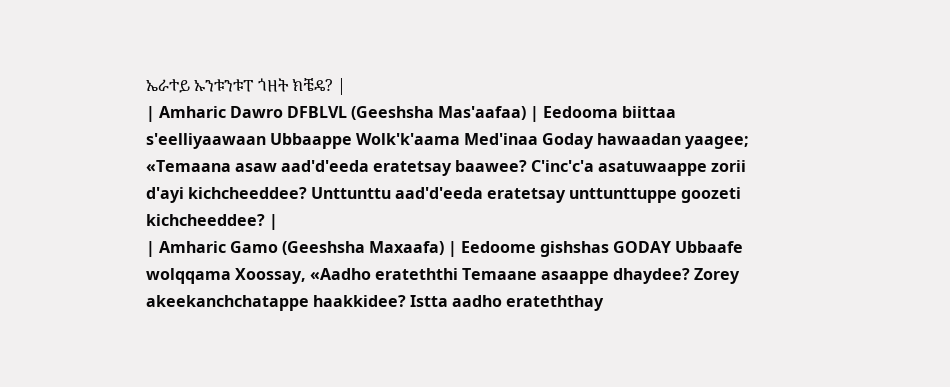ኤራተይ ኡንቱንቱፐ ጎዘት ክቼዴ? |
| Amharic Dawro DFBLVL (Geeshsha Mas'aafaa) | Eedooma biittaa s'eelliyaawaan Ubbaappe Wolk'k'aama Med'inaa Goday hawaadan yaagee; «Temaana asaw aad'd'eeda eratetsay baawee? C'inc'c'a asatuwaappe zorii d'ayi kichcheeddee? Unttunttu aad'd'eeda eratetsay unttunttuppe goozeti kichcheeddee? |
| Amharic Gamo (Geeshsha Maxaafa) | Eedoome gishshas GODAY Ubbaafe wolqqama Xoossay, «Aadho erateththi Temaane asaappe dhaydee? Zorey akeekanchchatappe haakkidee? Istta aadho erateththay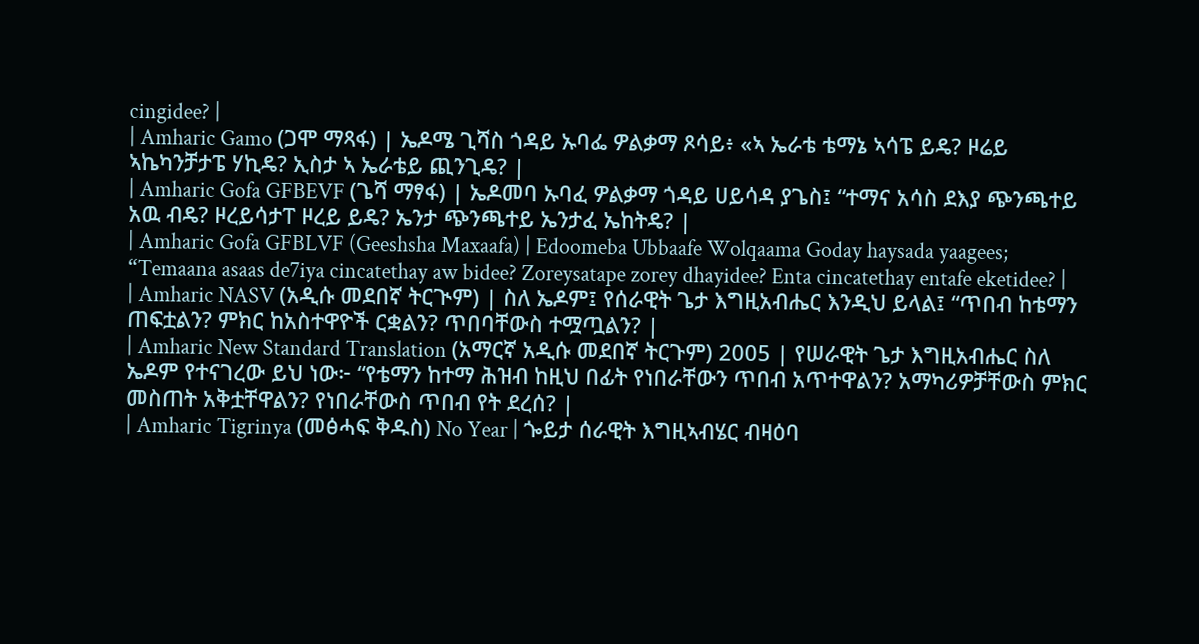cingidee? |
| Amharic Gamo (ጋሞ ማጻፋ) | ኤዶሜ ጊሻስ ጎዳይ ኡባፌ ዎልቃማ ጾሳይ፥ «ኣ ኤራቴ ቴማኔ ኣሳፔ ይዴ? ዞሬይ ኣኬካንቻታፔ ሃኪዴ? ኢስታ ኣ ኤራቴይ ጪንጊዴ? |
| Amharic Gofa GFBEVF (ጌሻ ማፃፋ) | ኤዶመባ ኡባፈ ዎልቃማ ጎዳይ ሀይሳዳ ያጌስ፤ “ተማና አሳስ ደእያ ጭንጫተይ አዉ ብዴ? ዞረይሳታፐ ዞረይ ይዴ? ኤንታ ጭንጫተይ ኤንታፈ ኤከትዴ? |
| Amharic Gofa GFBLVF (Geeshsha Maxaafa) | Edoomeba Ubbaafe Wolqaama Goday haysada yaagees; “Temaana asaas de7iya cincatethay aw bidee? Zoreysatape zorey dhayidee? Enta cincatethay entafe eketidee? |
| Amharic NASV (አዲሱ መደበኛ ትርጒም) | ስለ ኤዶም፤ የሰራዊት ጌታ እግዚአብሔር እንዲህ ይላል፤ “ጥበብ ከቴማን ጠፍቷልን? ምክር ከአስተዋዮች ርቋልን? ጥበባቸውስ ተሟጧልን? |
| Amharic New Standard Translation (አማርኛ አዲሱ መደበኛ ትርጉም) 2005 | የሠራዊት ጌታ እግዚአብሔር ስለ ኤዶም የተናገረው ይህ ነው፦ “የቴማን ከተማ ሕዝብ ከዚህ በፊት የነበራቸውን ጥበብ አጥተዋልን? አማካሪዎቻቸውስ ምክር መስጠት አቅቷቸዋልን? የነበራቸውስ ጥበብ የት ደረሰ? |
| Amharic Tigrinya (መፅሓፍ ቅዱስ) No Year | ጐይታ ሰራዊት እግዚኣብሄር ብዛዕባ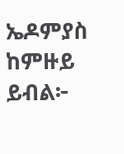ኤዶምያስ ከምዙይ ይብል፦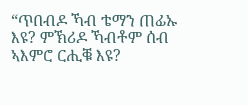“ጥበብዶ ኻብ ቴማን ጠፊኡ እዩ? ምኽሪዶ ኻብቶም ሰብ ኣእምሮ ርሒቑ እዩ?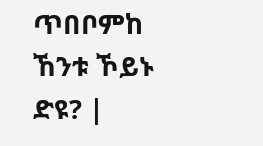ጥበቦምከ ኸንቱ ኾይኑ ድዩ? |